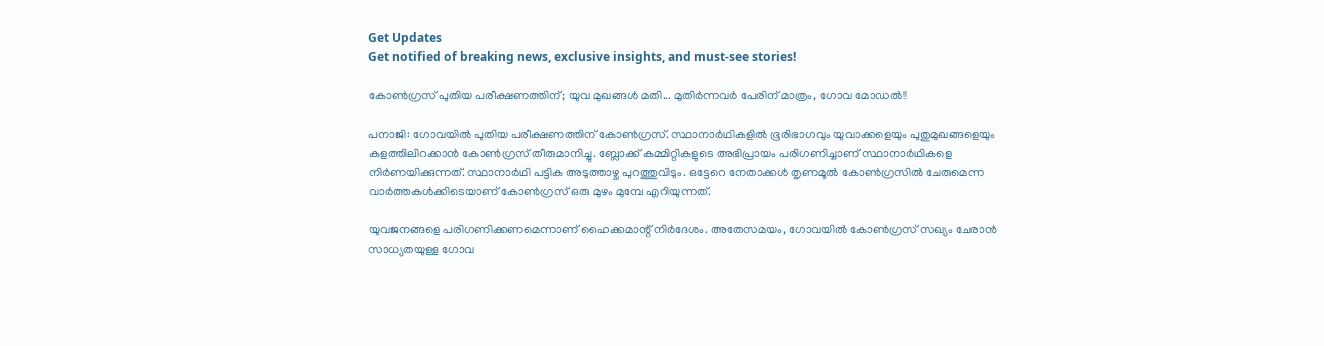Get Updates
Get notified of breaking news, exclusive insights, and must-see stories!

കോണ്‍ഗ്രസ് പുതിയ പരീക്ഷണത്തിന്; യുവ മുഖങ്ങള്‍ മതി... മുതിര്‍ന്നവര്‍ പേരിന് മാത്രം, ഗോവ മോഡല്‍!!

പനാജി: ഗോവയില്‍ പുതിയ പരീക്ഷണത്തിന് കോണ്‍ഗ്രസ്. സ്ഥാനാര്‍ഥികളില്‍ ഭൂരിഭാഗവും യുവാക്കളെയും പുതുമുഖങ്ങളെയും കളത്തിലിറക്കാന്‍ കോണ്‍ഗ്രസ് തീരുമാനിച്ചു. ബ്ലോക്ക് കമ്മിറ്റികളുടെ അഭിപ്രായം പരിഗണിച്ചാണ് സ്ഥാനാര്‍ഥികളെ നിര്‍ണയിക്കുന്നത്. സ്ഥാനാര്‍ഥി പട്ടിക അടുത്താഴ്ച പുറത്തുവിടും. ഒട്ടേറെ നേതാക്കള്‍ തൃണമൂല്‍ കോണ്‍ഗ്രസില്‍ ചേരുമെന്ന വാര്‍ത്തകള്‍ക്കിടെയാണ് കോണ്‍ഗ്രസ് ഒരു മുഴം മുമ്പേ എറിയുന്നത്.

യുവജനങ്ങളെ പരിഗണിക്കണമെന്നാണ് ഹൈക്കമാന്റ് നിര്‍ദേശം. അതേസമയം, ഗോവയില്‍ കോണ്‍ഗ്രസ് സഖ്യം ചേരാന്‍ സാധ്യതയുള്ള ഗോവ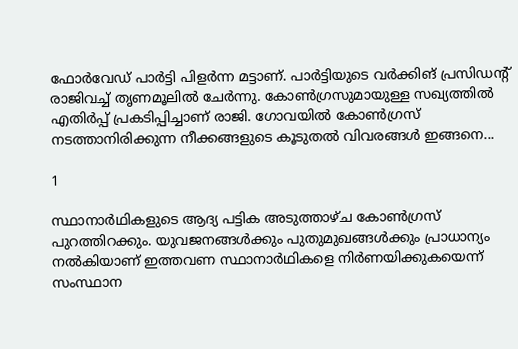ഫോര്‍വേഡ് പാര്‍ട്ടി പിളര്‍ന്ന മട്ടാണ്. പാര്‍ട്ടിയുടെ വര്‍ക്കിങ് പ്രസിഡന്റ് രാജിവച്ച് തൃണമൂലില്‍ ചേര്‍ന്നു. കോണ്‍ഗ്രസുമായുള്ള സഖ്യത്തില്‍ എതിര്‍പ്പ് പ്രകടിപ്പിച്ചാണ് രാജി. ഗോവയില്‍ കോണ്‍ഗ്രസ് നടത്താനിരിക്കുന്ന നീക്കങ്ങളുടെ കൂടുതല്‍ വിവരങ്ങള്‍ ഇങ്ങനെ...

1

സ്ഥാനാര്‍ഥികളുടെ ആദ്യ പട്ടിക അടുത്താഴ്ച കോണ്‍ഗ്രസ് പുറത്തിറക്കും. യുവജനങ്ങള്‍ക്കും പുതുമുഖങ്ങള്‍ക്കും പ്രാധാന്യം നല്‍കിയാണ് ഇത്തവണ സ്ഥാനാര്‍ഥികളെ നിര്‍ണയിക്കുകയെന്ന് സംസ്ഥാന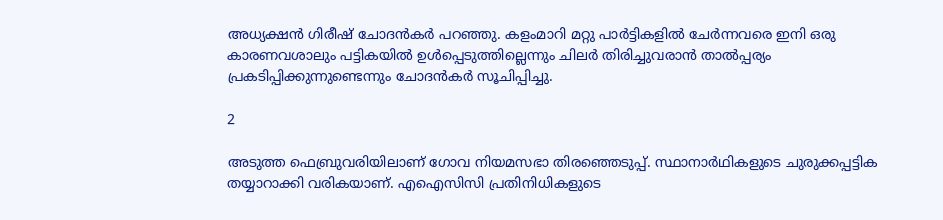അധ്യക്ഷന്‍ ഗിരീഷ് ചോദന്‍കര്‍ പറഞ്ഞു. കളംമാറി മറ്റു പാര്‍ട്ടികളില്‍ ചേര്‍ന്നവരെ ഇനി ഒരു കാരണവശാലും പട്ടികയില്‍ ഉള്‍പ്പെടുത്തില്ലെന്നും ചിലര്‍ തിരിച്ചുവരാന്‍ താല്‍പ്പര്യം പ്രകടിപ്പിക്കുന്നുണ്ടെന്നും ചോദന്‍കര്‍ സൂചിപ്പിച്ചു.

2

അടുത്ത ഫെബ്രുവരിയിലാണ് ഗോവ നിയമസഭാ തിരഞ്ഞെടുപ്പ്. സ്ഥാനാര്‍ഥികളുടെ ചുരുക്കപ്പട്ടിക തയ്യാറാക്കി വരികയാണ്. എഐസിസി പ്രതിനിധികളുടെ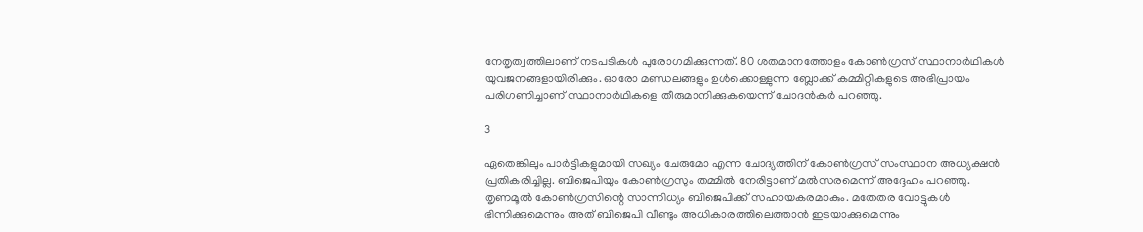നേതൃത്വത്തിലാണ് നടപടികള്‍ പുരോഗമിക്കുന്നത്. 80 ശതമാനത്തോളം കോണ്‍ഗ്രസ് സ്ഥാനാര്‍ഥികള്‍ യുവജനങ്ങളായിരിക്കും. ഓരോ മണ്ഡലങ്ങളും ഉള്‍ക്കൊള്ളുന്ന ബ്ലോക്ക് കമ്മിറ്റികളുടെ അഭിപ്രായം പരിഗണിച്ചാണ് സ്ഥാനാര്‍ഥികളെ തീരുമാനിക്കുകയെന്ന് ചോദന്‍കര്‍ പറഞ്ഞു.

3

ഏതെങ്കിലും പാര്‍ട്ടികളുമായി സഖ്യം ചേരുമോ എന്ന ചോദ്യത്തിന് കോണ്‍ഗ്രസ് സംസ്ഥാന അധ്യക്ഷന്‍ പ്രതികരിച്ചില്ല. ബിജെപിയും കോണ്‍ഗ്രസും തമ്മില്‍ നേരിട്ടാണ് മല്‍സരമെന്ന് അദ്ദേഹം പറഞ്ഞു. തൃണമൂല്‍ കോണ്‍ഗ്രസിന്റെ സാന്നിധ്യം ബിജെപിക്ക് സഹായകരമാകും. മതേതര വോട്ടുകള്‍ ഭിന്നിക്കുമെന്നും അത് ബിജെപി വീണ്ടും അധികാരത്തിലെത്താന്‍ ഇടയാക്കുമെന്നും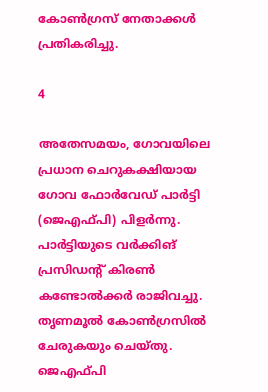കോണ്‍ഗ്രസ് നേതാക്കള്‍ പ്രതികരിച്ചു.

4

അതേസമയം, ഗോവയിലെ പ്രധാന ചെറുകക്ഷിയായ ഗോവ ഫോര്‍വേഡ് പാര്‍ട്ടി (ജെഎഫ്പി) പിളര്‍ന്നു. പാര്‍ട്ടിയുടെ വര്‍ക്കിങ് പ്രസിഡന്റ് കിരണ്‍ കണ്ടോല്‍ക്കര്‍ രാജിവച്ചു. തൃണമൂല്‍ കോണ്‍ഗ്രസില്‍ ചേരുകയും ചെയ്തു. ജെഎഫ്പി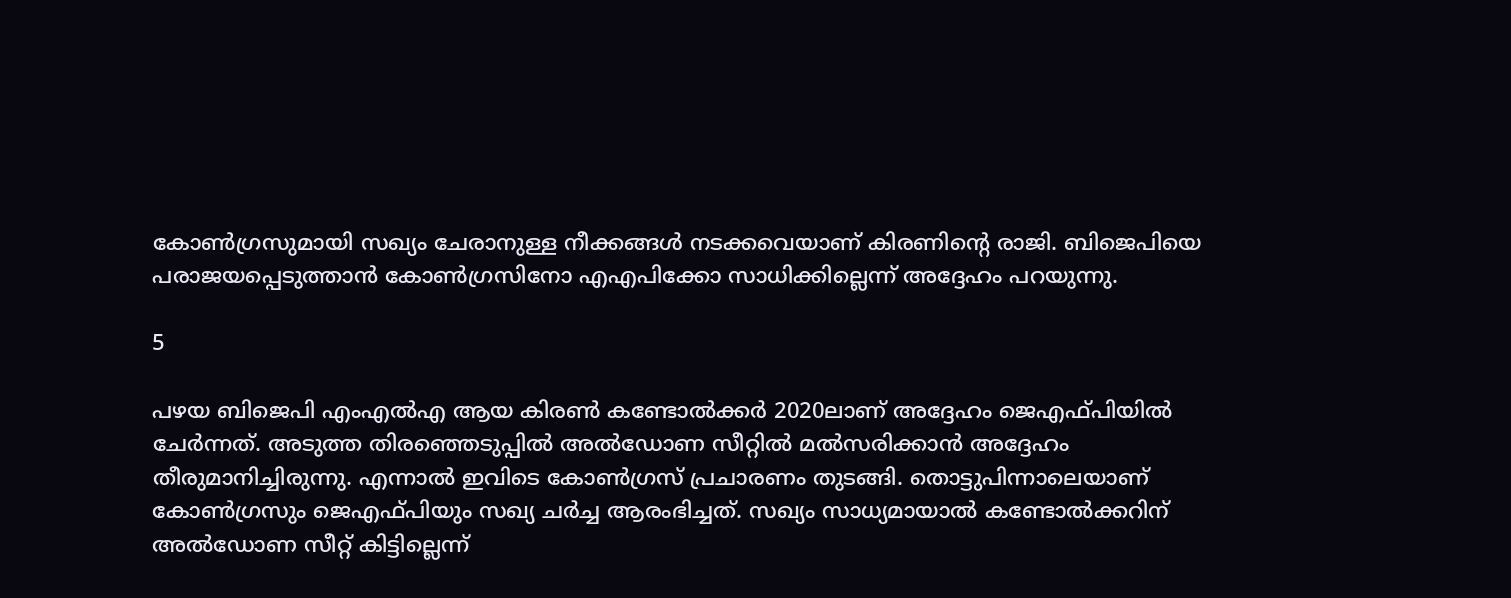കോണ്‍ഗ്രസുമായി സഖ്യം ചേരാനുള്ള നീക്കങ്ങള്‍ നടക്കവെയാണ് കിരണിന്റെ രാജി. ബിജെപിയെ പരാജയപ്പെടുത്താന്‍ കോണ്‍ഗ്രസിനോ എഎപിക്കോ സാധിക്കില്ലെന്ന് അദ്ദേഹം പറയുന്നു.

5

പഴയ ബിജെപി എംഎല്‍എ ആയ കിരണ്‍ കണ്ടോല്‍ക്കര്‍ 2020ലാണ് അദ്ദേഹം ജെഎഫ്പിയില്‍ ചേര്‍ന്നത്. അടുത്ത തിരഞ്ഞെടുപ്പില്‍ അല്‍ഡോണ സീറ്റില്‍ മല്‍സരിക്കാന്‍ അദ്ദേഹം തീരുമാനിച്ചിരുന്നു. എന്നാല്‍ ഇവിടെ കോണ്‍ഗ്രസ് പ്രചാരണം തുടങ്ങി. തൊട്ടുപിന്നാലെയാണ് കോണ്‍ഗ്രസും ജെഎഫ്പിയും സഖ്യ ചര്‍ച്ച ആരംഭിച്ചത്. സഖ്യം സാധ്യമായാല്‍ കണ്ടോല്‍ക്കറിന് അല്‍ഡോണ സീറ്റ് കിട്ടില്ലെന്ന്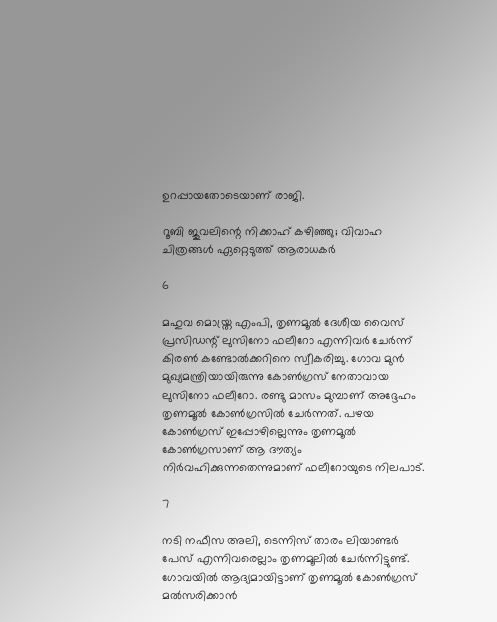ഉറപ്പായതോടെയാണ് രാജി.

റൂബി ജുവലിന്റെ നിക്കാഹ് കഴിഞ്ഞു; വിവാഹ ചിത്രങ്ങള്‍ ഏറ്റെടുത്ത് ആരാധകര്‍

6

മഹുവ മൊയ്ത്ര എംപി, തൃണമൂല്‍ ദേശീയ വൈസ് പ്രസിഡന്റ് ലുസിനോ ഫലീറോ എന്നിവര്‍ ചേര്‍ന്ന് കിരണ്‍ കണ്ടോല്‍ക്കറിനെ സ്വീകരിച്ചു. ഗോവ മുന്‍ മുഖ്യമന്ത്രിയായിരുന്നു കോണ്‍ഗ്രസ് നേതാവായ ലുസിനോ ഫലീറോ. രണ്ടു മാസം മുമ്പാണ് അദ്ദേഹം തൃണമൂല്‍ കോണ്‍ഗ്രസില്‍ ചേര്‍ന്നത്. പഴയ കോണ്‍ഗ്രസ് ഇപ്പോഴില്ലെന്നും തൃണമൂല്‍ കോണ്‍ഗ്രസാണ് ആ ദൗത്യം നിര്‍വഹിക്കുന്നതെന്നുമാണ് ഫലീറോയുടെ നിലപാട്.

7

നടി നഫീസ അലി, ടെന്നിസ് താരം ലിയാണ്ടര്‍ പേസ് എന്നിവരെല്ലാം തൃണമൂലില്‍ ചേര്‍ന്നിട്ടുണ്ട്. ഗോവയില്‍ ആദ്യമായിട്ടാണ് തൃണമൂല്‍ കോണ്‍ഗ്രസ് മല്‍സരിക്കാന്‍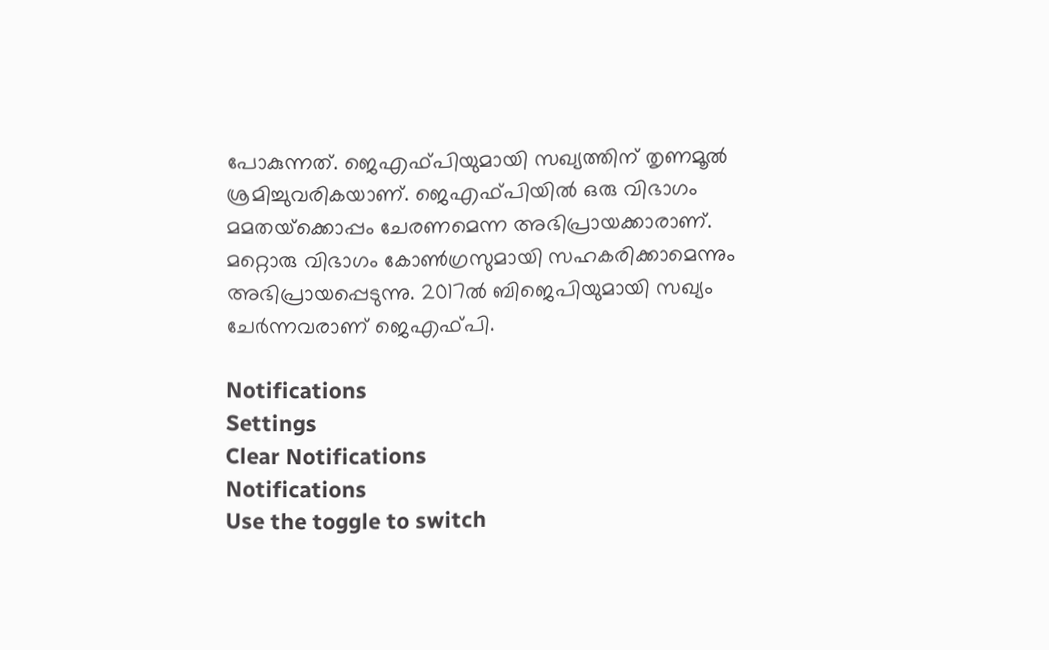പോകുന്നത്. ജെഎഫ്പിയുമായി സഖ്യത്തിന് തൃണമൂല്‍ ശ്രമിച്ചുവരികയാണ്. ജെഎഫ്പിയില്‍ ഒരു വിഭാഗം മമതയ്‌ക്കൊപ്പം ചേരണമെന്ന അഭിപ്രായക്കാരാണ്. മറ്റൊരു വിഭാഗം കോണ്‍ഗ്രസുമായി സഹകരിക്കാമെന്നും അഭിപ്രായപ്പെടുന്നു. 2017ല്‍ ബിജെപിയുമായി സഖ്യം ചേര്‍ന്നവരാണ് ജെഎഫ്പി.

Notifications
Settings
Clear Notifications
Notifications
Use the toggle to switch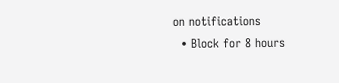on notifications
  • Block for 8 hours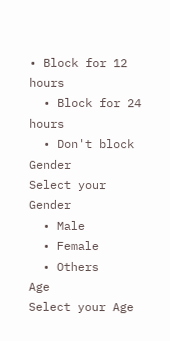• Block for 12 hours
  • Block for 24 hours
  • Don't block
Gender
Select your Gender
  • Male
  • Female
  • Others
Age
Select your Age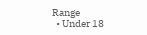Range
  • Under 18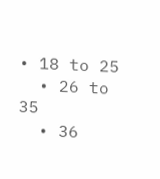• 18 to 25
  • 26 to 35
  • 36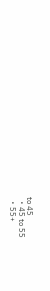to 45
  • 45 to 55
  • 55+